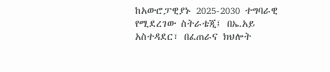ከአውሮፓዊያኑ 2025-2030 ተግባራዊ የሚደረገው ስትራቴጂ፤ በኤ.አይ አስተዳደር፣ በፈጠራና ክህሎት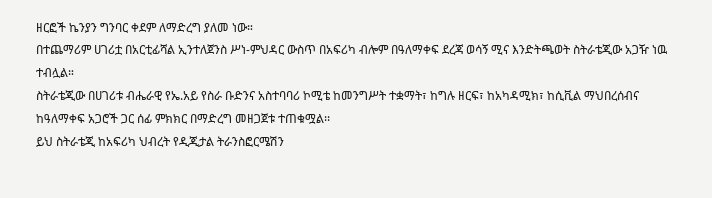ዘርፎች ኬንያን ግንባር ቀደም ለማድረግ ያለመ ነው።
በተጨማሪም ሀገሪቷ በአርቲፊሻል ኢንተለጀንስ ሥነ-ምህዳር ውስጥ በአፍሪካ ብሎም በዓለማቀፍ ደረጃ ወሳኝ ሚና እንድትጫወት ስትራቴጂው አጋዥ ነዉ ተብሏል።
ስትራቴጂው በሀገሪቱ ብሔራዊ የኤ.አይ የስራ ቡድንና አስተባባሪ ኮሚቴ ከመንግሥት ተቋማት፣ ከግሉ ዘርፍ፣ ከአካዳሚክ፣ ከሲቪል ማህበረሰብና ከዓለማቀፍ አጋሮች ጋር ሰፊ ምክክር በማድረግ መዘጋጀቱ ተጠቁሟል፡፡
ይህ ስትራቴጂ ከአፍሪካ ህብረት የዲጂታል ትራንስፎርሜሽን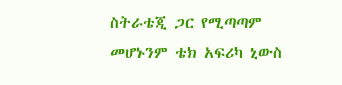ስትራቴጂ ጋር የሚጣጣም መሆኑንም ቴክ አፍሪካ ኒውስ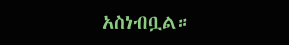አስነብቧል።